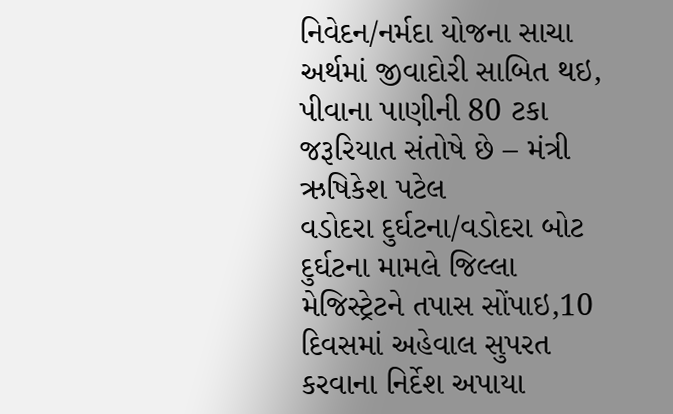નિવેદન/નર્મદા યોજના સાચા અર્થમાં જીવાદોરી સાબિત થઇ, પીવાના પાણીની 80 ટકા જરૂરિયાત સંતોષે છે – મંત્રી ઋષિકેશ પટેલ
વડોદરા દુર્ઘટના/વડોદરા બોટ દુર્ઘટના મામલે જિલ્લા મેજિસ્ટ્રેટને તપાસ સોંપાઇ,10 દિવસમાં અહેવાલ સુપરત કરવાના નિર્દેશ અપાયા